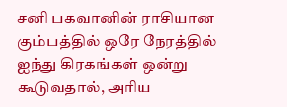சனி பகவானின் ராசியான கும்பத்தில் ஒரே நேரத்தில் ஐந்து கிரகங்கள் ஒன்று கூடுவதால், அரிய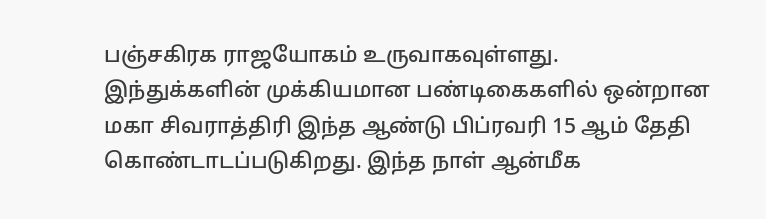பஞ்சகிரக ராஜயோகம் உருவாகவுள்ளது.
இந்துக்களின் முக்கியமான பண்டிகைகளில் ஒன்றான மகா சிவராத்திரி இந்த ஆண்டு பிப்ரவரி 15 ஆம் தேதி கொண்டாடப்படுகிறது. இந்த நாள் ஆன்மீக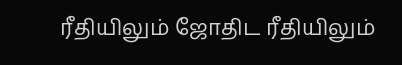ரீதியிலும் ஜோதிட ரீதியிலும்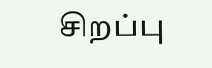சிறப்பு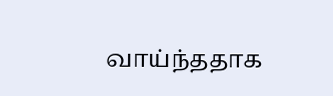வாய்ந்ததாக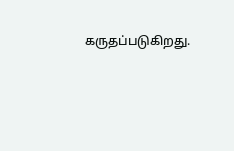கருதப்படுகிறது.